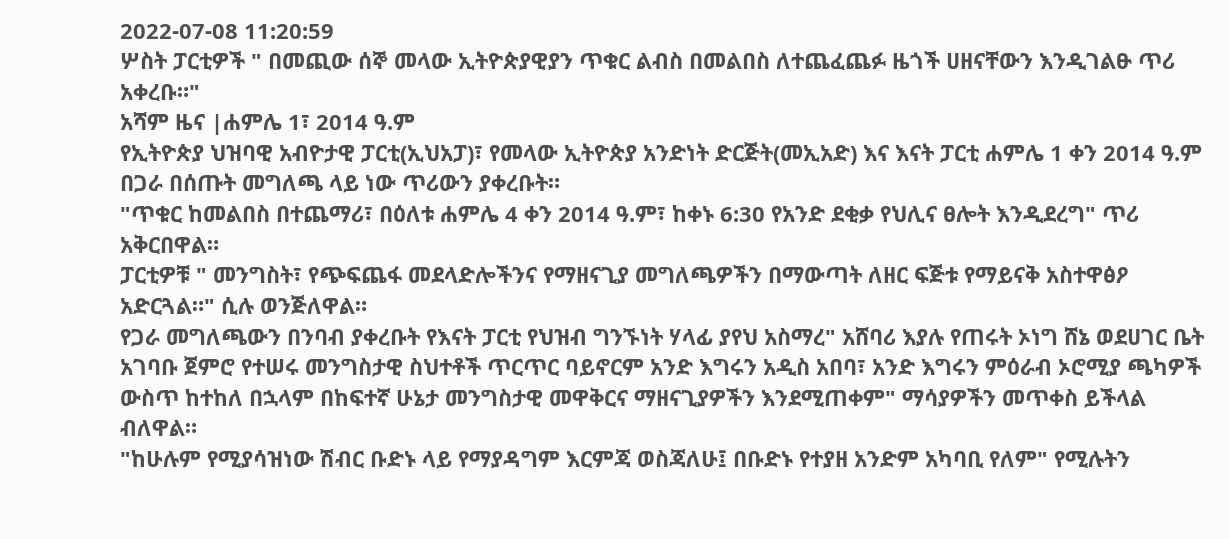2022-07-08 11:20:59
ሦስት ፓርቲዎች " በመጪው ሰኞ መላው ኢትዮጵያዊያን ጥቁር ልብስ በመልበስ ለተጨፈጨፉ ዜጎች ሀዘናቸውን እንዲገልፁ ጥሪ አቀረቡ።"
አሻም ዜና |ሐምሌ 1፣ 2014 ዓ.ም
የኢትዮጵያ ህዝባዊ አብዮታዊ ፓርቲ(ኢህአፓ)፣ የመላው ኢትዮጵያ አንድነት ድርጅት(መኢአድ) እና እናት ፓርቲ ሐምሌ 1 ቀን 2014 ዓ.ም በጋራ በሰጡት መግለጫ ላይ ነው ጥሪውን ያቀረቡት።
"ጥቁር ከመልበስ በተጨማሪ፣ በዕለቱ ሐምሌ 4 ቀን 2014 ዓ.ም፣ ከቀኑ 6:30 የአንድ ደቂቃ የህሊና ፀሎት እንዲደረግ" ጥሪ አቅርበዋል።
ፓርቲዎቹ " መንግስት፣ የጭፍጨፋ መደላድሎችንና የማዘናጊያ መግለጫዎችን በማውጣት ለዘር ፍጅቱ የማይናቅ አስተዋፅዖ አድርጓል።" ሲሉ ወንጅለዋል።
የጋራ መግለጫውን በንባብ ያቀረቡት የእናት ፓርቲ የህዝብ ግንኙነት ሃላፊ ያየህ አስማረ" አሸባሪ እያሉ የጠሩት ኦነግ ሸኔ ወደሀገር ቤት አገባቡ ጀምሮ የተሠሩ መንግስታዊ ስህተቶች ጥርጥር ባይኖርም አንድ እግሩን አዲስ አበባ፣ አንድ እግሩን ምዕራብ ኦሮሚያ ጫካዎች ውስጥ ከተከለ በኋላም በከፍተኛ ሁኔታ መንግስታዊ መዋቅርና ማዘናጊያዎችን እንደሚጠቀም" ማሳያዎችን መጥቀስ ይችላል ብለዋል።
"ከሁሉም የሚያሳዝነው ሽብር ቡድኑ ላይ የማያዳግም እርምጃ ወስጃለሁ፤ በቡድኑ የተያዘ አንድም አካባቢ የለም" የሚሉትን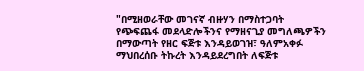"በሚዘወራቸው መገናኛ ብዙሃን በማስተጋባት የጭፍጨፋ መደላድሎችንና የማዘናጊያ መግለጫዎችን በማውጣት የዘር ፍጅቱ እንዳይወገዝ፣ ዓለምአቀፉ ማህበረሰቡ ትኩረት እንዳይደረግበት ለፍጅቱ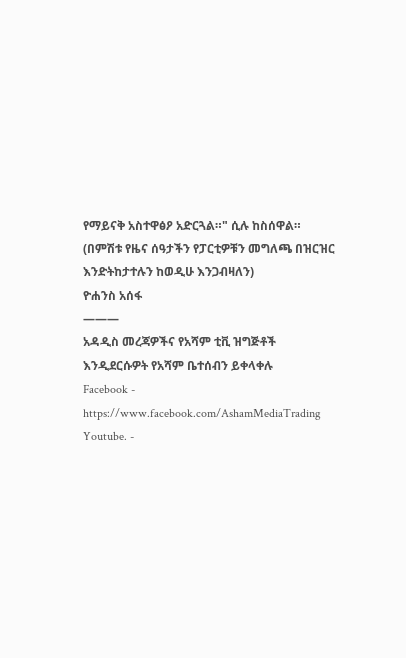የማይናቅ አስተዋፅዖ አድርጓል።" ሲሉ ከስሰዋል።
(በምሽቱ የዜና ሰዓታችን የፓርቲዎቹን መግለጫ በዝርዝር እንድትከታተሉን ከወዲሁ እንጋብዛለን)
ዮሐንስ አሰፋ
———
አዳዲስ መረጃዎችና የአሻም ቲቪ ዝግጅቶች እንዲደርሱዎት የአሻም ቤተሰብን ይቀላቀሉ
Facebook - https://www.facebook.com/AshamMediaTrading
Youtube. -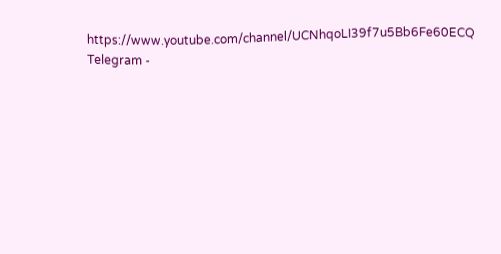https://www.youtube.com/channel/UCNhqoLI39f7u5Bb6Fe60ECQ
Telegram -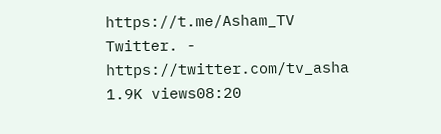https://t.me/Asham_TV
Twitter. - https://twitter.com/tv_asha
1.9K views08:20